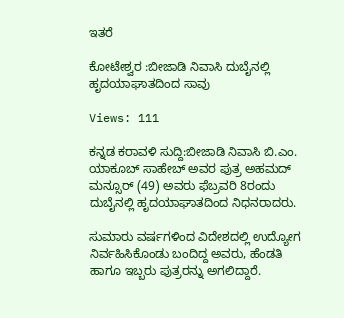ಇತರೆ

ಕೋಟೇಶ್ವರ :ಬೀಜಾಡಿ ನಿವಾಸಿ ದುಬೈನಲ್ಲಿ ಹೃದಯಾಘಾತದಿಂದ ಸಾವು

Views: 111

ಕನ್ನಡ ಕರಾವಳಿ ಸುದ್ದಿ:ಬೀಜಾಡಿ ನಿವಾಸಿ ಬಿ.ಎಂ. ಯಾಕೂಬ್ ಸಾಹೇಬ್ ಅವರ ಪುತ್ರ ಅಹಮದ್ ಮನ್ಸೂರ್ (49) ಅವರು ಫೆಬ್ರವರಿ 8ರಂದು ದುಬೈನಲ್ಲಿ ಹೃದಯಾಘಾತದಿಂದ ನಿಧನರಾದರು.

ಸುಮಾರು ವರ್ಷಗಳಿಂದ ವಿದೇಶದಲ್ಲಿ ಉದ್ಯೋಗ ನಿರ್ವಹಿಸಿಕೊಂಡು ಬಂದಿದ್ದ ಅವರು, ಹೆಂಡತಿ ಹಾಗೂ ಇಬ್ಬರು ಪುತ್ರರನ್ನು ಅಗಲಿದ್ದಾರೆ.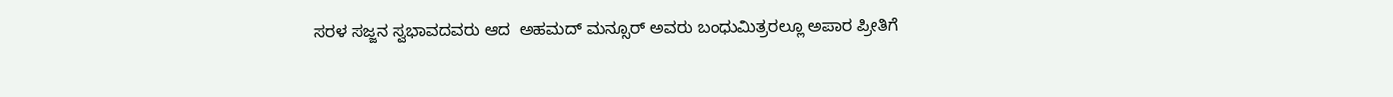ಸರಳ ಸಜ್ಜನ ಸ್ವಭಾವದವರು ಆದ  ಅಹಮದ್ ಮನ್ಸೂರ್ ಅವರು ಬಂಧುಮಿತ್ರರಲ್ಲೂ ಅಪಾರ ಪ್ರೀತಿಗೆ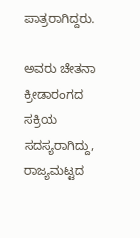ಪಾತ್ರರಾಗಿದ್ದರು.

ಅವರು ಚೇತನಾ ಕ್ರೀಡಾರಂಗದ ಸಕ್ರಿಯ ಸದಸ್ಯರಾಗಿದ್ದು, ರಾಜ್ಯಮಟ್ಟದ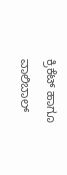ಕ್ರಿಕೆಟ್ ಹಾಗೂ ವಾಲಿಬಾಲ್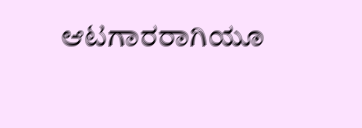ಆಟಗಾರರಾಗಿಯೂ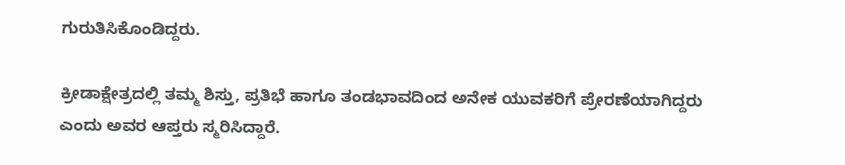ಗುರುತಿಸಿಕೊಂಡಿದ್ದರು.

ಕ್ರೀಡಾಕ್ಷೇತ್ರದಲ್ಲಿ ತಮ್ಮ ಶಿಸ್ತು, ಪ್ರತಿಭೆ ಹಾಗೂ ತಂಡಭಾವದಿಂದ ಅನೇಕ ಯುವಕರಿಗೆ ಪ್ರೇರಣೆಯಾಗಿದ್ದರು ಎಂದು ಅವರ ಆಪ್ತರು ಸ್ಮರಿಸಿದ್ದಾರೆ.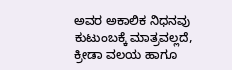ಅವರ ಅಕಾಲಿಕ ನಿಧನವು ಕುಟುಂಬಕ್ಕೆ ಮಾತ್ರವಲ್ಲದೆ, ಕ್ರೀಡಾ ವಲಯ ಹಾಗೂ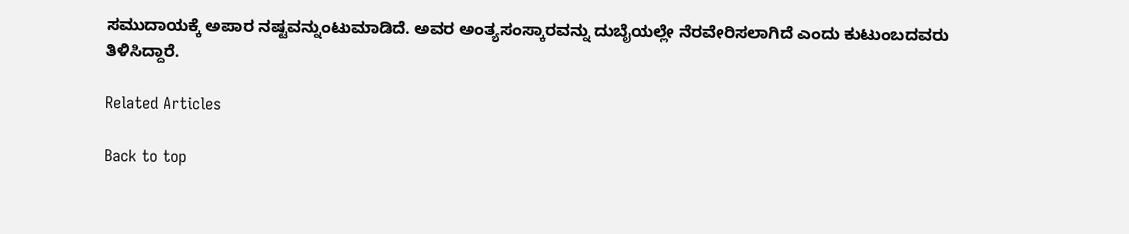ಸಮುದಾಯಕ್ಕೆ ಅಪಾರ ನಷ್ಟವನ್ನುಂಟುಮಾಡಿದೆ. ಅವರ ಅಂತ್ಯಸಂಸ್ಕಾರವನ್ನು ದುಬೈಯಲ್ಲೇ ನೆರವೇರಿಸಲಾಗಿದೆ ಎಂದು ಕುಟುಂಬದವರು ತಿಳಿಸಿದ್ದಾರೆ.

Related Articles

Back to top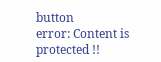button
error: Content is protected !!